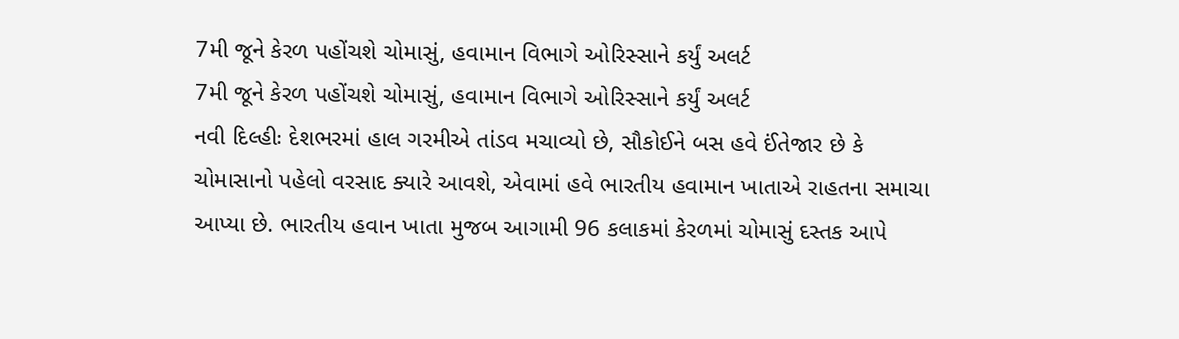7મી જૂને કેરળ પહોંચશે ચોમાસું, હવામાન વિભાગે ઓરિસ્સાને કર્યું અલર્ટ
7મી જૂને કેરળ પહોંચશે ચોમાસું, હવામાન વિભાગે ઓરિસ્સાને કર્યું અલર્ટ
નવી દિલ્હીઃ દેશભરમાં હાલ ગરમીએ તાંડવ મચાવ્યો છે, સૌકોઈને બસ હવે ઈંતેજાર છે કે ચોમાસાનો પહેલો વરસાદ ક્યારે આવશે, એવામાં હવે ભારતીય હવામાન ખાતાએ રાહતના સમાચા આપ્યા છે. ભારતીય હવાન ખાતા મુજબ આગામી 96 કલાકમાં કેરળમાં ચોમાસું દસ્તક આપે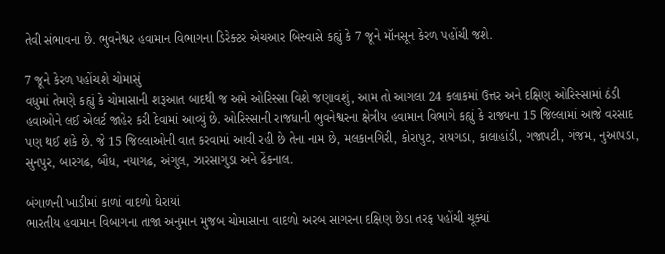તેવી સંભાવના છે. ભુવનેશ્વર હવામાન વિભાગના ડિરેક્ટર એચઆર બિસ્વાસે કહ્યું કે 7 જૂને મૉનસૂન કેરળ પહોંચી જશે.

7 જૂને કેરળ પહોંચશે ચોમાસું
વધુમાં તેમણે કહ્યું કે ચોમાસાની શરૂઆત બાદથી જ અમે ઓરિસ્સા વિશે જણાવશું, આમ તો આગલા 24 કલાકમાં ઉત્તર અને દક્ષિણ ઓરિસ્સામાં ઠંડી હવાઓને લઈ એલર્ટ જાહેર કરી દેવામાં આવ્યું છે. ઓરિસ્સાની રાજધાની ભુવનેશ્વરના ક્ષેત્રીય હવામાન વિભાગે કહ્યું કે રાજ્યના 15 જિલ્લામાં આજે વરસાદ પણ થઈ શકે છે. જે 15 જિલ્લાઓની વાત કરવામાં આવી રહી છે તેના નામ છે, મલકાનગિરી, કોરાપુટ, રાયગડા, કાલાહાંડી, ગજાપટી, ગંજમ, નુઆપડા, સુનપુર, બારગઢ, બૌધ, નયાગઢ, અંગુલ, ઝારસાગુડા અને ઢેંકનાલ.

બંગાળની ખાડીમાં કાળાં વાદળો ઘેરાયાં
ભારતીય હવામાન વિબાગના તાજા અનુમાન મુજબ ચોમાસાના વાદળો અરબ સાગરના દક્ષિણ છેડા તરફ પહોંચી ચૂક્યાં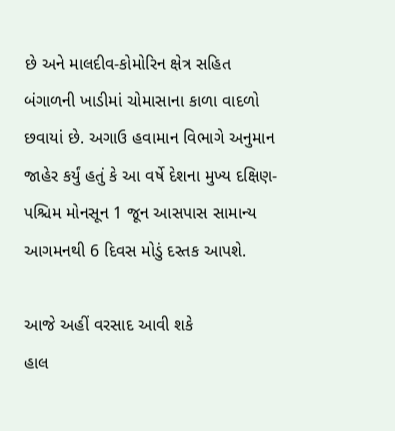છે અને માલદીવ-કોમોરિન ક્ષેત્ર સહિત બંગાળની ખાડીમાં ચોમાસાના કાળા વાદળો છવાયાં છે. અગાઉ હવામાન વિભાગે અનુમાન જાહેર કર્યું હતું કે આ વર્ષે દેશના મુખ્ય દક્ષિણ-પશ્ચિમ મોનસૂન 1 જૂન આસપાસ સામાન્ય આગમનથી 6 દિવસ મોડું દસ્તક આપશે.

આજે અહીં વરસાદ આવી શકે
હાલ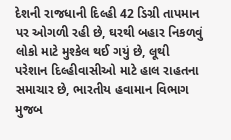દેશની રાજધાની દિલ્હી 42 ડિગ્રી તાપમાન પર ઓગળી રહી છે, ઘરથી બહાર નિકળવું લોકો માટે મુશ્કેલ થઈ ગયું છે, લૂથી પરેશાન દિલ્હીવાસીઓ માટે હાલ રાહતના સમાચાર છે, ભારતીય હવામાન વિભાગ મુજબ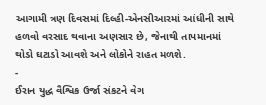આગામી ત્રણ દિવસમાં દિલ્હી-એનસીઆરમાં આંધીની સાથે હળવો વરસાદ થવાના અણસાર છે, જેનાથી તાપમાનમાં થોડો ઘટાડો આવશે અને લોકોને રાહત મળશે.
-
ઈરાન યુદ્ધ વૈશ્વિક ઉર્જા સંકટને વેગ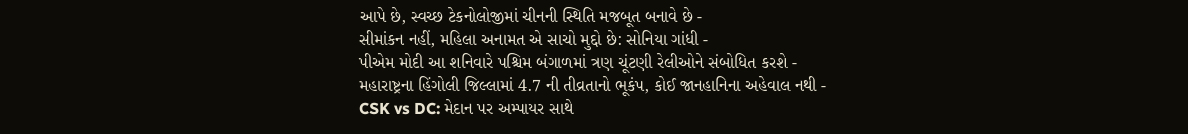આપે છે, સ્વચ્છ ટેકનોલોજીમાં ચીનની સ્થિતિ મજબૂત બનાવે છે -
સીમાંકન નહીં, મહિલા અનામત એ સાચો મુદ્દો છે: સોનિયા ગાંધી -
પીએમ મોદી આ શનિવારે પશ્ચિમ બંગાળમાં ત્રણ ચૂંટણી રેલીઓને સંબોધિત કરશે -
મહારાષ્ટ્રના હિંગોલી જિલ્લામાં 4.7 ની તીવ્રતાનો ભૂકંપ, કોઈ જાનહાનિના અહેવાલ નથી -
CSK vs DC: મેદાન પર અમ્પાયર સાથે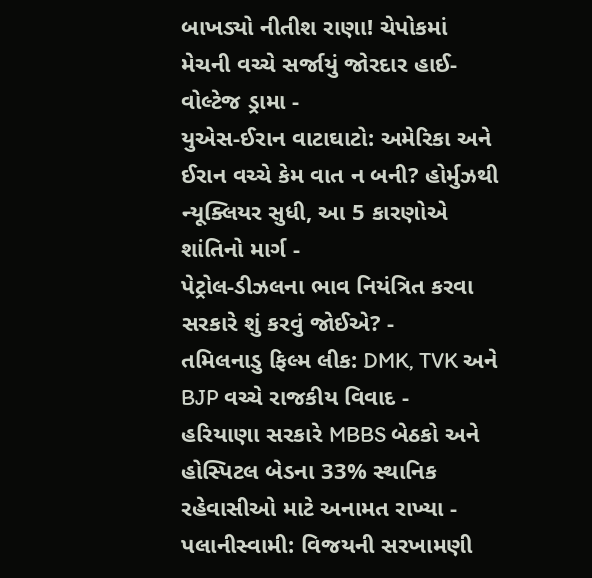બાખડ્યો નીતીશ રાણા! ચેપોકમાં મેચની વચ્ચે સર્જાયું જોરદાર હાઈ-વોલ્ટેજ ડ્રામા -
યુએસ-ઈરાન વાટાઘાટો: અમેરિકા અને ઈરાન વચ્ચે કેમ વાત ન બની? હોર્મુઝથી ન્યૂક્લિયર સુધી, આ 5 કારણોએ શાંતિનો માર્ગ -
પેટ્રોલ-ડીઝલના ભાવ નિયંત્રિત કરવા સરકારે શું કરવું જોઈએ? -
તમિલનાડુ ફિલ્મ લીક: DMK, TVK અને BJP વચ્ચે રાજકીય વિવાદ -
હરિયાણા સરકારે MBBS બેઠકો અને હોસ્પિટલ બેડના 33% સ્થાનિક રહેવાસીઓ માટે અનામત રાખ્યા -
પલાનીસ્વામી: વિજયની સરખામણી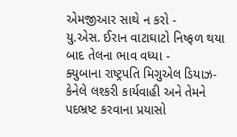એમજીઆર સાથે ન કરો -
યુ.એસ. ઈરાન વાટાઘાટો નિષ્ફળ થયા બાદ તેલના ભાવ વધ્યા -
ક્યુબાના રાષ્ટ્રપતિ મિગુએલ ડિયાઝ-કેનેલે લશ્કરી કાર્યવાહી અને તેમને પદભ્રષ્ટ કરવાના પ્રયાસો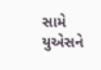સામે યુએસને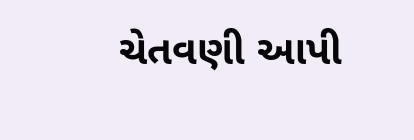ચેતવણી આપી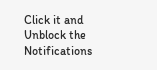Click it and Unblock the Notifications